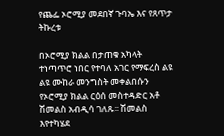የጨፌ ኦሮሚያ መደበኛ ጉባኤ እና የጸጥታ ትኩረቱ

በኦሮሚያ ክልል በታጠቁ አካላት ተነጣጥሮ ነበር የተባለ አገር የማፍረስ ልዩ ልዩ ሙከራ መንግስት መቀልበሱን የኦሮሚያ ክልል ርዕሰ መስተዳድር አቶ ሽመልስ አብዲሳ ገለጹ፡፡ ሽመልስ እየተካሄደ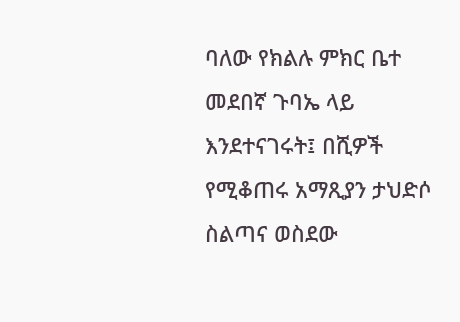ባለው የክልሉ ምክር ቤተ መደበኛ ጉባኤ ላይ እንደተናገሩት፤ በሺዎች የሚቆጠሩ አማጺያን ታህድሶ ስልጣና ወስደው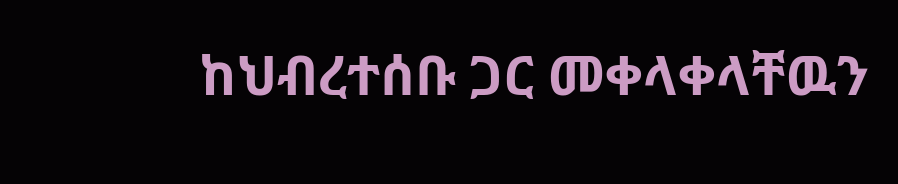ከህብረተሰቡ ጋር መቀላቀላቸዉን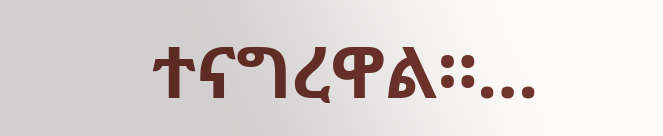ተናግረዋል።…